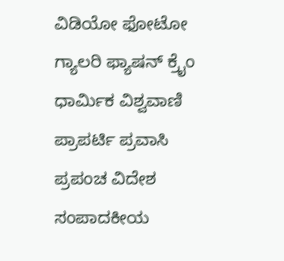ವಿಡಿಯೋ ಫೋಟೋ ಗ್ಯಾಲರಿ ಫ್ಯಾಷನ್ ಕ್ರೈಂ ಧಾರ್ಮಿಕ ವಿಶ್ವವಾಣಿ ಪ್ರಾಪರ್ಟಿ ಪ್ರವಾಸಿ ಪ್ರಪಂಚ ವಿದೇಶ ಸಂಪಾದಕೀಯ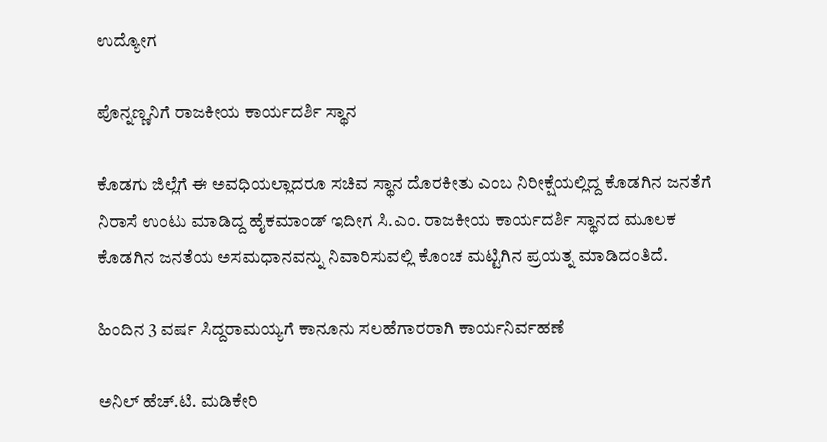ಉದ್ಯೋಗ

ಪೊನ್ನಣ್ಣನಿಗೆ ರಾಜಕೀಯ ಕಾರ್ಯದರ್ಶಿ ಸ್ಥಾನ

ಕೊಡಗು ಜಿಲ್ಲೆಗೆ ಈ ಅವಧಿಯಲ್ಲಾದರೂ ಸಚಿವ ಸ್ಥಾನ ದೊರಕೀತು ಎಂಬ ನಿರೀಕ್ಷೆಯಲ್ಲಿದ್ದ ಕೊಡಗಿನ ಜನತೆಗೆ ನಿರಾಸೆ ಉಂಟು ಮಾಡಿದ್ದ ಹೈಕಮಾಂಡ್ ಇದೀಗ ಸಿ.ಎಂ. ರಾಜಕೀಯ ಕಾರ್ಯದರ್ಶಿ ಸ್ಥಾನದ ಮೂಲಕ ಕೊಡಗಿನ ಜನತೆಯ ಅಸಮಧಾನವನ್ನು ನಿವಾರಿಸುವಲ್ಲಿ ಕೊಂಚ ಮಟ್ಟಿಗಿನ ಪ್ರಯತ್ನ ಮಾಡಿದಂತಿದೆ.

ಹಿಂದಿನ 3 ವರ್ಷ ಸಿದ್ದರಾಮಯ್ಯಗೆ ಕಾನೂನು ಸಲಹೆಗಾರರಾಗಿ ಕಾರ್ಯನಿರ್ವಹಣೆ

ಅನಿಲ್ ಹೆಚ್.ಟಿ. ಮಡಿಕೇರಿ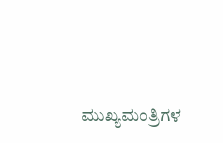ಮುಖ್ಯಮಂತ್ರಿಗಳ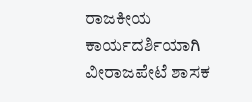ರಾಜಕೀಯ ಕಾರ್ಯದರ್ಶಿಯಾಗಿ ವೀರಾಜಪೇಟೆ ಶಾಸಕ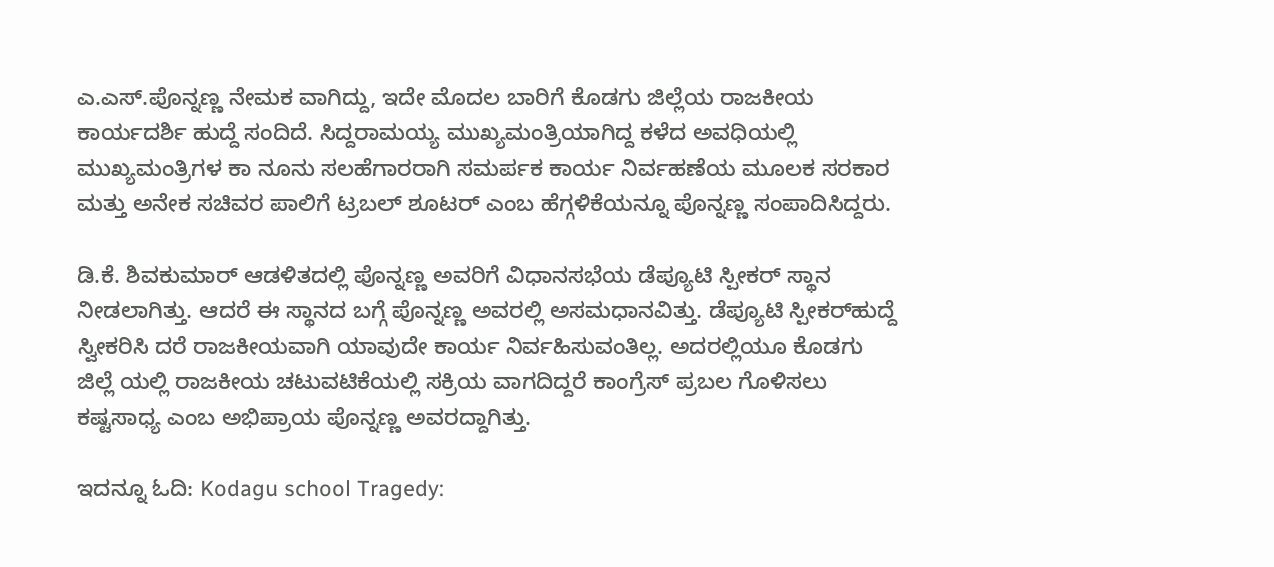ಎ.ಎಸ್.ಪೊನ್ನಣ್ಣ ನೇಮಕ ವಾಗಿದ್ದು, ಇದೇ ಮೊದಲ ಬಾರಿಗೆ ಕೊಡಗು ಜಿಲ್ಲೆಯ ರಾಜಕೀಯ ಕಾರ್ಯದರ್ಶಿ ಹುದ್ದೆ ಸಂದಿದೆ. ಸಿದ್ದರಾಮಯ್ಯ ಮುಖ್ಯಮಂತ್ರಿಯಾಗಿದ್ದ ಕಳೆದ ಅವಧಿಯಲ್ಲಿ ಮುಖ್ಯಮಂತ್ರಿಗಳ ಕಾ ನೂನು ಸಲಹೆಗಾರರಾಗಿ ಸಮರ್ಪಕ ಕಾರ್ಯ ನಿರ್ವಹಣೆಯ ಮೂಲಕ ಸರಕಾರ ಮತ್ತು ಅನೇಕ ಸಚಿವರ ಪಾಲಿಗೆ ಟ್ರಬಲ್ ಶೂಟರ್ ಎಂಬ ಹೆಗ್ಗಳಿಕೆಯನ್ನೂ ಪೊನ್ನಣ್ಣ ಸಂಪಾದಿಸಿದ್ದರು.

ಡಿ.ಕೆ. ಶಿವಕುಮಾರ್‌ ಆಡಳಿತದಲ್ಲಿ ಪೊನ್ನಣ್ಣ ಅವರಿಗೆ ವಿಧಾನಸಭೆಯ ಡೆಪ್ಯೂಟಿ ಸ್ಪೀಕರ್‌ ಸ್ಥಾನ ನೀಡಲಾಗಿತ್ತು. ಆದರೆ ಈ ಸ್ಥಾನದ ಬಗ್ಗೆ ಪೊನ್ನಣ್ಣ ಅವರಲ್ಲಿ ಅಸಮಧಾನವಿತ್ತು. ಡೆಪ್ಯೂಟಿ ಸ್ಪೀಕರ್‌ಹುದ್ದೆ ಸ್ವೀಕರಿಸಿ ದರೆ ರಾಜಕೀಯವಾಗಿ ಯಾವುದೇ ಕಾರ್ಯ ನಿರ್ವಹಿಸುವಂತಿಲ್ಲ. ಅದರಲ್ಲಿಯೂ ಕೊಡಗು ಜಿಲ್ಲೆ ಯಲ್ಲಿ ರಾಜಕೀಯ ಚಟುವಟಿಕೆಯಲ್ಲಿ ಸಕ್ರಿಯ ವಾಗದಿದ್ದರೆ ಕಾಂಗ್ರೆಸ್ ಪ್ರಬಲ ಗೊಳಿಸಲು ಕಷ್ಟಸಾಧ್ಯ ಎಂಬ ಅಭಿಪ್ರಾಯ ಪೊನ್ನಣ್ಣ ಅವರದ್ದಾಗಿತ್ತು.

ಇದನ್ನೂ ಓದಿ: Kodagu school Tragedy: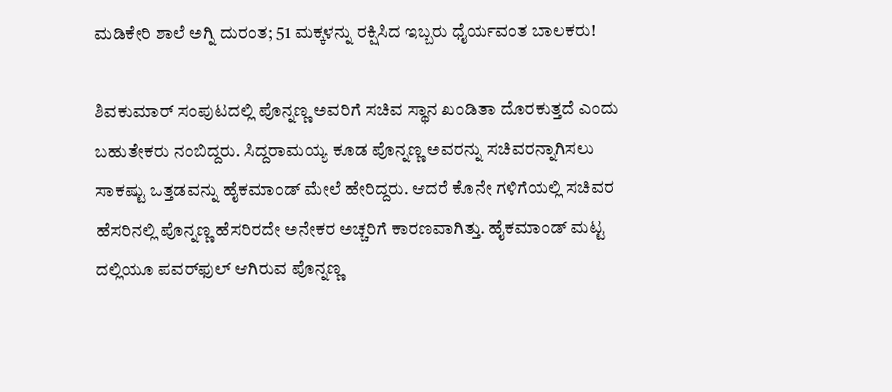ಮಡಿಕೇರಿ ಶಾಲೆ ಅಗ್ನಿ ದುರಂತ; 51 ಮಕ್ಕಳನ್ನು ರಕ್ಷಿಸಿದ ಇಬ್ಬರು ಧೈರ್ಯವಂತ ಬಾಲಕರು!

ಶಿವಕುಮಾರ್ ಸಂಪುಟದಲ್ಲಿ ಪೊನ್ನಣ್ಣ ಅವರಿಗೆ ಸಚಿವ ಸ್ಥಾನ ಖಂಡಿತಾ ದೊರಕುತ್ತದೆ ಎಂದು ಬಹುತೇಕರು ನಂಬಿದ್ದರು. ಸಿದ್ದರಾಮಯ್ಯ ಕೂಡ ಪೊನ್ನಣ್ಣ ಅವರನ್ನು ಸಚಿವರನ್ನಾಗಿಸಲು ಸಾಕಷ್ಟು ಒತ್ತಡವನ್ನು ಹೈಕಮಾಂಡ್ ಮೇಲೆ ಹೇರಿದ್ದರು. ಆದರೆ ಕೊನೇ ಗಳಿಗೆಯಲ್ಲಿ ಸಚಿವರ ಹೆಸರಿನಲ್ಲಿ ಪೊನ್ನಣ್ಣ ಹೆಸರಿರದೇ ಅನೇಕರ ಅಚ್ಚರಿಗೆ ಕಾರಣವಾಗಿತ್ತು. ಹೈಕಮಾಂಡ್ ಮಟ್ಟ ದಲ್ಲಿಯೂ ಪವರ್‌ಫುಲ್ ಆಗಿರುವ ಪೊನ್ನಣ್ಣ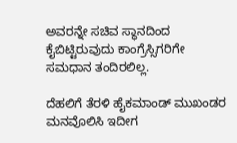ಅವರನ್ನೇ ಸಚಿವ ಸ್ಥಾನದಿಂದ ಕೈಬಿಟ್ಟಿರುವುದು ಕಾಂಗ್ರೆಸ್ಸಿಗರಿಗೇ ಸಮಧಾನ ತಂದಿರಲಿಲ್ಲ.

ದೆಹಲಿಗೆ ತೆರಳಿ ಹೈಕಮಾಂಡ್ ಮುಖಂಡರ ಮನವೊಲಿಸಿ ಇದೀಗ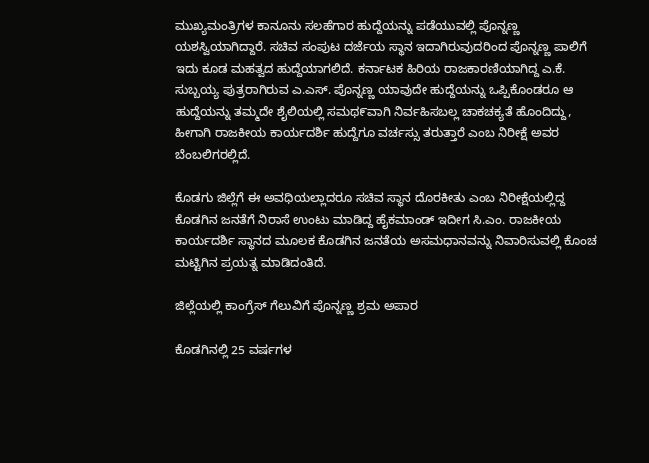ಮುಖ್ಯಮಂತ್ರಿಗಳ ಕಾನೂನು ಸಲಹೆಗಾರ ಹುದ್ದೆಯನ್ನು ಪಡೆಯುವಲ್ಲಿ ಪೊನ್ನಣ್ಣ ಯಶಸ್ವಿಯಾಗಿದ್ದಾರೆ. ಸಚಿವ ಸಂಪುಟ ದರ್ಜೆಯ ಸ್ಥಾನ ಇದಾಗಿರುವುದರಿಂದ ಪೊನ್ನಣ್ಣ ಪಾಲಿಗೆ ಇದು ಕೂಡ ಮಹತ್ವದ ಹುದ್ದೆಯಾಗಲಿದೆ. ಕರ್ನಾಟಕ ಹಿರಿಯ ರಾಜಕಾರಣಿಯಾಗಿದ್ದ ಎ.ಕೆ. ಸುಬ್ಬಯ್ಯ ಪುತ್ರರಾಗಿರುವ ಎ.ಎಸ್. ಪೊನ್ನಣ್ಣ ಯಾವುದೇ ಹುದ್ದೆಯನ್ನು ಒಪ್ಪಿಕೊಂಡರೂ ಆ ಹುದ್ದೆಯನ್ನು ತಮ್ಮದೇ ಶೈಲಿಯಲ್ಲಿ ಸಮಥ೯ವಾಗಿ ನಿರ್ವಹಿಸಬಲ್ಲ ಚಾಕಚಕ್ಯತೆ ಹೊಂದಿದ್ದು, ಹೀಗಾಗಿ ರಾಜಕೀಯ ಕಾರ್ಯದರ್ಶಿ ಹುದ್ದೆಗೂ ವರ್ಚಸ್ಸು ತರುತ್ತಾರೆ ಎಂಬ ನಿರೀಕ್ಷೆ ಅವರ ಬೆಂಬಲಿಗರಲ್ಲಿದೆ.

ಕೊಡಗು ಜಿಲ್ಲೆಗೆ ಈ ಅವಧಿಯಲ್ಲಾದರೂ ಸಚಿವ ಸ್ಥಾನ ದೊರಕೀತು ಎಂಬ ನಿರೀಕ್ಷೆಯಲ್ಲಿದ್ದ ಕೊಡಗಿನ ಜನತೆಗೆ ನಿರಾಸೆ ಉಂಟು ಮಾಡಿದ್ದ ಹೈಕಮಾಂಡ್ ಇದೀಗ ಸಿ.ಎಂ. ರಾಜಕೀಯ ಕಾರ್ಯದರ್ಶಿ ಸ್ಥಾನದ ಮೂಲಕ ಕೊಡಗಿನ ಜನತೆಯ ಅಸಮಧಾನವನ್ನು ನಿವಾರಿಸುವಲ್ಲಿ ಕೊಂಚ ಮಟ್ಟಿಗಿನ ಪ್ರಯತ್ನ ಮಾಡಿದಂತಿದೆ.

ಜಿಲ್ಲೆಯಲ್ಲಿ ಕಾಂಗ್ರೆಸ್ ಗೆಲುವಿಗೆ ಪೊನ್ನಣ್ಣ ಶ್ರಮ ಅಪಾರ

ಕೊಡಗಿನಲ್ಲಿ 25 ವರ್ಷಗಳ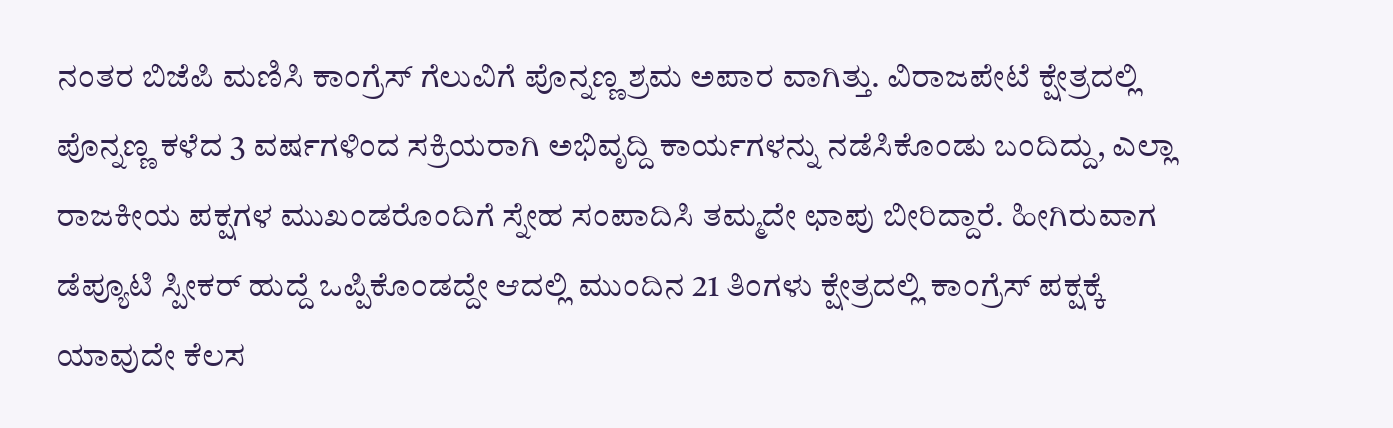ನಂತರ ಬಿಜೆಪಿ ಮಣಿಸಿ ಕಾಂಗ್ರೆಸ್ ಗೆಲುವಿಗೆ ಪೊನ್ನಣ್ಣ ಶ್ರಮ ಅಪಾರ ವಾಗಿತ್ತು. ವಿರಾಜಪೇಟೆ ಕ್ಷೇತ್ರದಲ್ಲಿ ಪೊನ್ನಣ್ಣ ಕಳೆದ 3 ವರ್ಷಗಳಿಂದ ಸಕ್ರಿಯರಾಗಿ ಅಭಿವೃದ್ದಿ ಕಾರ್ಯಗಳನ್ನು ನಡೆಸಿಕೊಂಡು ಬಂದಿದ್ದು, ಎಲ್ಲಾ ರಾಜಕೀಯ ಪಕ್ಷಗಳ ಮುಖಂಡರೊಂದಿಗೆ ಸ್ನೇಹ ಸಂಪಾದಿಸಿ ತಮ್ಮದೇ ಛಾಪು ಬೀರಿದ್ದಾರೆ. ಹೀಗಿರುವಾಗ ಡೆಪ್ಯೂಟಿ ಸ್ಪೀಕರ್‌ ಹುದ್ದೆ ಒಪ್ಪಿಕೊಂಡದ್ದೇ ಆದಲ್ಲಿ ಮುಂದಿನ 21 ತಿಂಗಳು ಕ್ಷೇತ್ರದಲ್ಲಿ ಕಾಂಗ್ರೆಸ್ ಪಕ್ಷಕ್ಕೆ ಯಾವುದೇ ಕೆಲಸ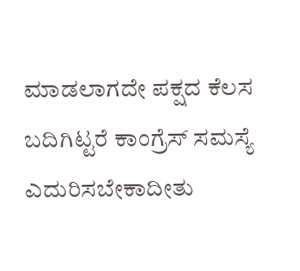ಮಾಡಲಾಗದೇ ಪಕ್ಷದ ಕೆಲಸ ಬದಿಗಿಟ್ಟರೆ ಕಾಂಗ್ರೆಸ್ ಸಮಸ್ಯೆ ಎದುರಿಸಬೇಕಾದೀತು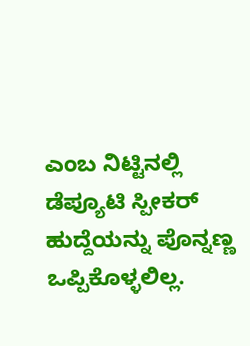ಎಂಬ ನಿಟ್ಟಿನಲ್ಲಿ ಡೆಪ್ಯೂಟಿ ಸ್ಪೀಕರ್‌ ಹುದ್ದೆಯನ್ನು ಪೊನ್ನಣ್ಣ ಒಪ್ಪಿಕೊಳ್ಳಲಿಲ್ಲ.